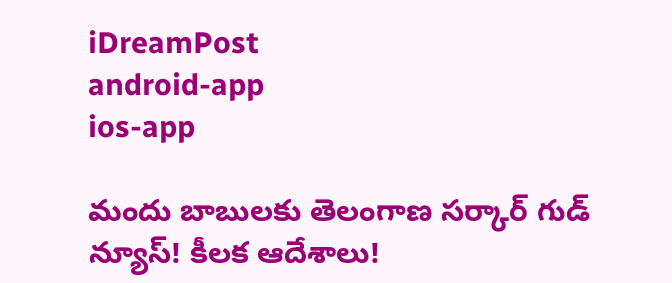iDreamPost
android-app
ios-app

మందు బాబులకు తెలంగాణ సర్కార్ గుడ్ న్యూస్! కీలక ఆదేశాలు!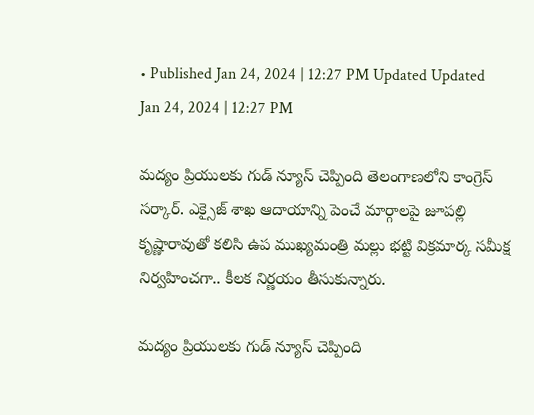• Published Jan 24, 2024 | 12:27 PM Updated Updated Jan 24, 2024 | 12:27 PM

మద్యం ప్రియులకు గుడ్ న్యూస్ చెప్పింది తెలంగాణలోని కాంగ్రెస్ సర్కార్. ఎక్సైజ్ శాఖ ఆదాయాన్ని పెంచే మార్గాలపై జూపల్లి కృష్ణారావుతో కలిసి ఉప ముఖ్యమంత్రి మల్లు భట్టి విక్రమార్క సమీక్ష నిర్వహించగా.. కీలక నిర్ణయం తీసుకున్నారు.

మద్యం ప్రియులకు గుడ్ న్యూస్ చెప్పింది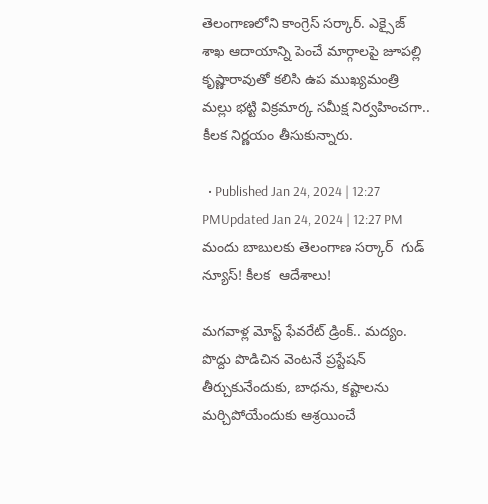తెలంగాణలోని కాంగ్రెస్ సర్కార్. ఎక్సైజ్ శాఖ ఆదాయాన్ని పెంచే మార్గాలపై జూపల్లి కృష్ణారావుతో కలిసి ఉప ముఖ్యమంత్రి మల్లు భట్టి విక్రమార్క సమీక్ష నిర్వహించగా.. కీలక నిర్ణయం తీసుకున్నారు.

  • Published Jan 24, 2024 | 12:27 PMUpdated Jan 24, 2024 | 12:27 PM
మందు బాబులకు తెలంగాణ సర్కార్  గుడ్ న్యూస్! కీలక  ఆదేశాలు!

మగవాళ్ల మోస్ట్ ఫేవరేట్ డ్రింక్.. మద్యం. పొద్దు పొడిచిన వెంటనే ప్రస్టేషన్ తీర్చుకునేందుకు, బాధను, కష్టాలను మర్చిపోయేందుకు ఆశ్రయించే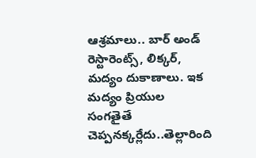ఆశ్రమాలు.. బార్ అండ్ రెస్టారెంట్స్, లిక్కర్, మద్యం దుకాణాలు. ఇక మద్యం ప్రియుల సంగతైతే చెప్పనక్కర్లేదు..తెల్లారింది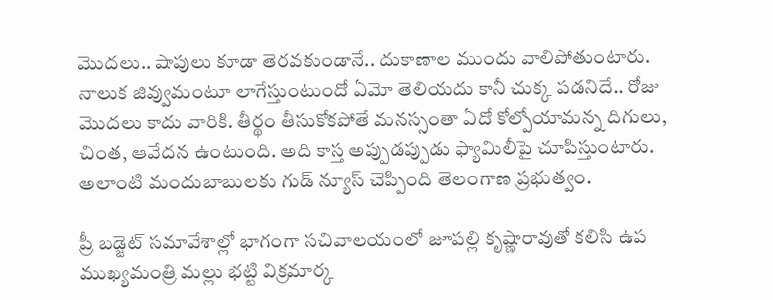మొదలు.. షాపులు కూడా తెరవకుండానే.. దుకాణాల ముందు వాలిపోతుంటారు. నాలుక జివ్వుమంటూ లాగేస్తుంటుందో ఏమో తెలియదు కానీ చుక్క పడనిదే.. రోజు మొదలు కాదు వారికి. తీర్థం తీసుకోకపోతే మనస్సంతా ఏదో కోల్పోయామన్న దిగులు, చింత, ఆవేదన ఉంటుంది. అది కాస్త అప్పుడప్పుడు ఫ్యామిలీపై చూపిస్తుంటారు. అలాంటి మందుబాబులకు గుడ్ న్యూస్ చెప్పింది తెలంగాణ ప్రభుత్వం.

ప్రీ బడ్జెట్ సమావేశాల్లో భాగంగా సచివాలయంలో జూపల్లి కృష్ణారావుతో కలిసి ఉప ముఖ్యమంత్రి మల్లు భట్టి విక్రమార్క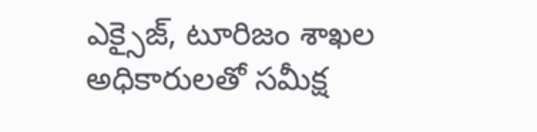ఎక్సైజ్, టూరిజం శాఖల అధికారులతో సమీక్ష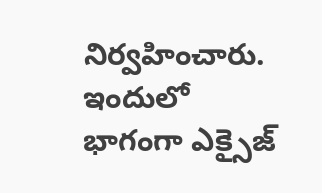నిర్వహించారు. ఇందులో భాగంగా ఎక్సైజ్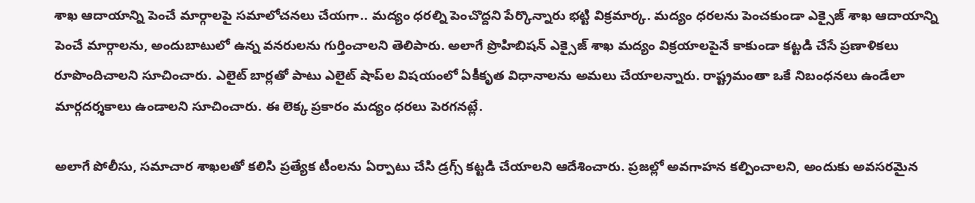శాఖ ఆదాయాన్ని పెంచే మార్గాలపై సమాలోచనలు చేయగా.. మద్యం ధరల్ని పెంచొద్దని పేర్కొన్నారు భట్టి విక్రమార్క. మద్యం ధరలను పెంచకుండా ఎక్సైజ్ శాఖ ఆదాయాన్ని పెంచే మార్గాలను, అందుబాటులో ఉన్న వనరులను గుర్తించాలని తెలిపారు. అలాగే ప్రొహిబిషన్ ఎక్సైజ్ శాఖ మద్యం విక్రయాలపైనే కాకుండా కట్టడి చేసే ప్రణాళికలు రూపొందిచాలని సూచించారు. ఎలైట్ బార్లతో పాటు ఎలైట్ షాప్‍ల విషయంలో ఏకీకృత విధానాలను అమలు చేయాలన్నారు. రాష్ట్రమంతా ఒకే నిబంధనలు ఉండేలా మార్గదర్శకాలు ఉండాలని సూచించారు. ఈ లెక్క ప్రకారం మద్యం ధరలు పెరగనట్లే.

అలాగే పోలీసు, సమాచార శాఖలతో కలిసి ప్రత్యేక టీంలను ఏర్పాటు చేసి డ్రగ్స్ కట్టడి చేయాలని ఆదేశించారు. ప్రజల్లో అవగాహన కల్పించాలని, అందుకు అవసరమైన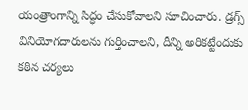యంత్రాంగాన్ని సిద్ధం చేసుకోవాలని సూచించారు. డ్రగ్స్ వినియోగదారులను గుర్తించాలని, దీన్ని అరికట్టేందుకు కఠిన చర్యలు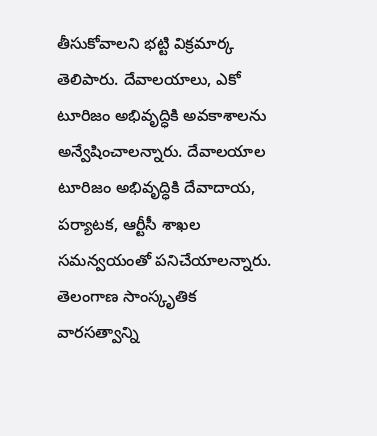తీసుకోవాలని భట్టి విక్రమార్క తెలిపారు. దేవాలయాలు, ఎకో టూరిజం అభివృద్ధికి అవకాశాలను అన్వేషించాలన్నారు. దేవాలయాల టూరిజం అభివృద్ధికి దేవాదాయ, పర్యాటక, ఆర్టీసీ శాఖల సమన్వయంతో పనిచేయాలన్నారు. తెలంగాణ సాంస్కృతిక వారసత్వాన్ని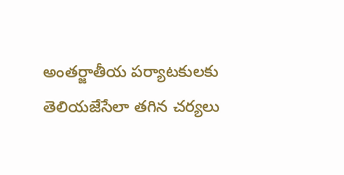అంతర్జాతీయ పర్యాటకులకు తెలియజేసేలా తగిన చర్యలు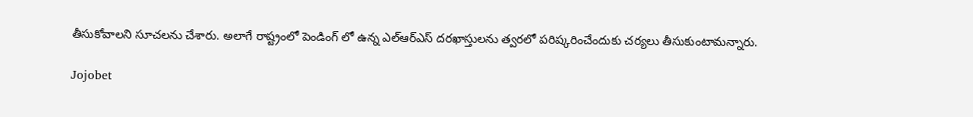తీసుకోవాలని సూచలను చేశారు. అలాగే రాష్ట్రంలో పెండింగ్ లో ఉన్న ఎల్ఆర్ఎస్ దరఖాస్తులను త్వరలో పరిష్కరించేందుకు చర్యలు తీసుకుంటామన్నారు.

Jojobet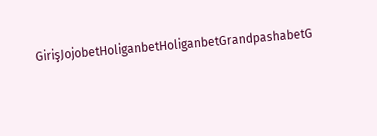GirişJojobetHoliganbetHoliganbetGrandpashabetG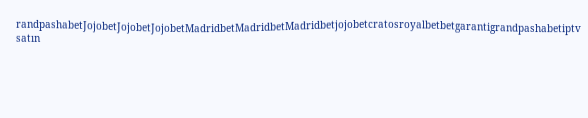randpashabetJojobetJojobetJojobetMadridbetMadridbetMadridbetjojobetcratosroyalbetbetgarantigrandpashabetiptv satın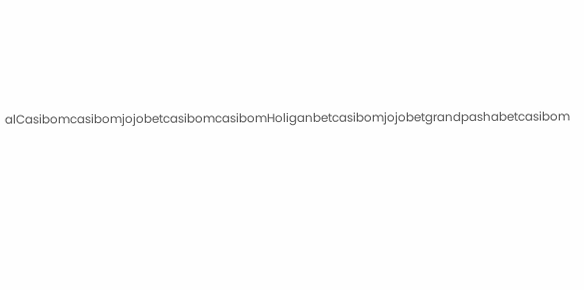alCasibomcasibomjojobetcasibomcasibomHoliganbetcasibomjojobetgrandpashabetcasibom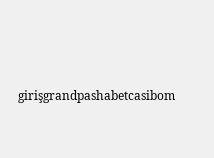girişgrandpashabetcasibom